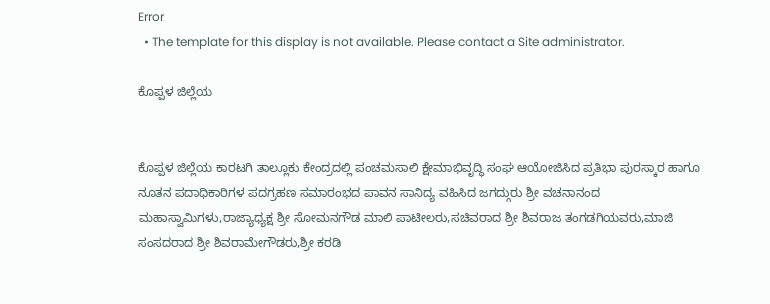Error
  • The template for this display is not available. Please contact a Site administrator.

ಕೊಪ್ಪಳ ಜಿಲ್ಲೆಯ


ಕೊಪ್ಪಳ ಜಿಲ್ಲೆಯ ಕಾರಟಗಿ ತಾಲ್ಲೂಕು ಕೇಂದ್ರದಲ್ಲಿ ಪಂಚಮಸಾಲಿ ಕ್ಷೇಮಾಭಿವೃದ್ಧಿ ಸಂಘ ಆಯೋಜಿಸಿದ ಪ್ರತಿಭಾ ಪುರಸ್ಕಾರ ಹಾಗೂ ನೂತನ ಪದಾಧಿಕಾರಿಗಳ ಪದಗ್ರಹಣ ಸಮಾರಂಭದ ಪಾವನ ಸಾನಿದ್ಯ ವಹಿಸಿದ ಜಗದ್ಗುರು ಶ್ರೀ ವಚನಾನಂದ ಮಹಾಸ್ವಾಮಿಗಳು,ರಾಜ್ಯಾಧ್ಯಕ್ಷ ಶ್ರೀ ಸೋಮನಗೌಡ ಮಾಲಿ ಪಾಟೀಲರು,ಸಚಿವರಾದ ಶ್ರೀ ಶಿವರಾಜ ತಂಗಡಗಿಯವರು,ಮಾಜಿ ಸಂಸದರಾದ ಶ್ರೀ ಶಿವರಾಮೇಗೌಡರು,ಶ್ರೀ ಕರಡಿ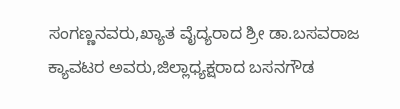ಸಂಗಣ್ಣನವರು,ಖ್ಯಾತ ವೈದ್ಯರಾದ ಶ್ರೀ ಡಾ.ಬಸವರಾಜ ಕ್ಯಾವಟರ ಅವರು,ಜಿಲ್ಲಾಧ್ಯಕ್ಷರಾದ ಬಸನಗೌಡ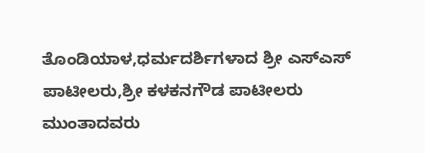ತೊಂಡಿಯಾಳ,ಧರ್ಮದರ್ಶಿಗಳಾದ ಶ್ರೀ ಎಸ್ಎಸ್ ಪಾಟೀಲರು,ಶ್ರೀ ಕಳಕನಗೌಡ ಪಾಟೀಲರು ಮುಂತಾದವರು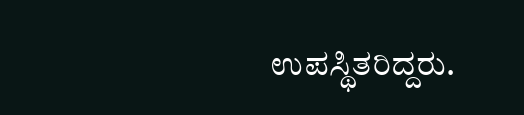ಉಪಸ್ಥಿತರಿದ್ದರು.